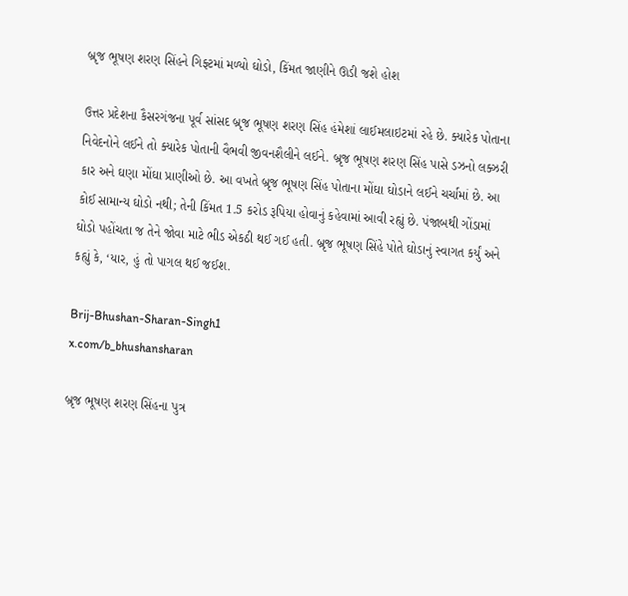બ્રૃજ ભૂષણ શરણ સિંહને ગિફ્ટમાં મળ્યો ઘોડો, કિંમત જાણીને ઊડી જશે હોશ

ઉત્તર પ્રદેશના કૈસરગંજના પૂર્વ સાંસદ બ્રૃજ ભૂષણ શરણ સિંહ હંમેશાં લાઈમલાઇટમાં રહે છે. ક્યારેક પોતાના નિવેદનોને લઈને તો ક્યારેક પોતાની વૈભવી જીવનશૈલીને લઈને. બ્રૃજ ભૂષણ શરણ સિંહ પાસે ડઝનો લક્ઝરી કાર અને ઘણા મોંઘા પ્રાણીઓ છે. આ વખતે બ્રૃજ ભૂષણ સિંહ પોતાના મોંઘા ઘોડાને લઈને ચર્ચામાં છે. આ કોઈ સામાન્ય ઘોડો નથી; તેની કિંમત 1.5 કરોડ રૂપિયા હોવાનું કહેવામાં આવી રહ્યું છે. પંજાબથી ગોંડામાં ઘોડો પહોંચતા જ તેને જોવા માટે ભીડ એકઠી થઈ ગઈ હતી. બ્રૃજ ભૂષણ સિંહે પોતે ઘોડાનું સ્વાગત કર્યું અને કહ્યું કે, ‘યાર, હું તો પાગલ થઈ જઈશ.

Brij-Bhushan-Sharan-Singh1
x.com/b_bhushansharan

બ્રૃજ ભૂષણ શરણ સિંહના પુત્ર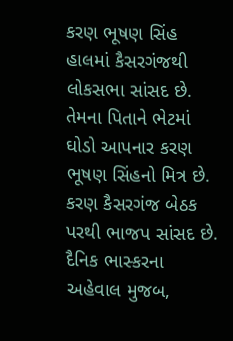કરણ ભૂષણ સિંહ હાલમાં કૈસરગંજથી લોકસભા સાંસદ છે. તેમના પિતાને ભેટમાં ઘોડો આપનાર કરણ ભૂષણ સિંહનો મિત્ર છે. કરણ કૈસરગંજ બેઠક પરથી ભાજપ સાંસદ છે. દૈનિક ભાસ્કરના અહેવાલ મુજબ,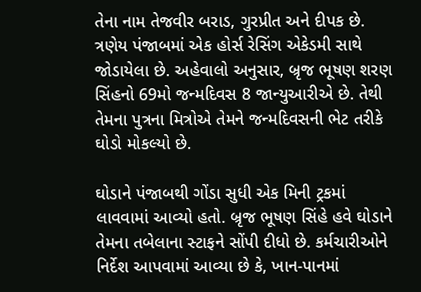તેના નામ તેજવીર બરાડ, ગુરપ્રીત અને દીપક છે. ત્રણેય પંજાબમાં એક હોર્સ રેસિંગ એકેડમી સાથે જોડાયેલા છે. અહેવાલો અનુસાર, બ્રૃજ ભૂષણ શરણ સિંહનો 69મો જન્મદિવસ 8 જાન્યુઆરીએ છે. તેથી તેમના પુત્રના મિત્રોએ તેમને જન્મદિવસની ભેટ તરીકે ઘોડો મોકલ્યો છે.

ઘોડાને પંજાબથી ગોંડા સુધી એક મિની ટ્રકમાં લાવવામાં આવ્યો હતો. બ્રૃજ ભૂષણ સિંહે હવે ઘોડાને તેમના તબેલાના સ્ટાફને સોંપી દીધો છે. કર્મચારીઓને નિર્દેશ આપવામાં આવ્યા છે કે, ખાન-પાનમાં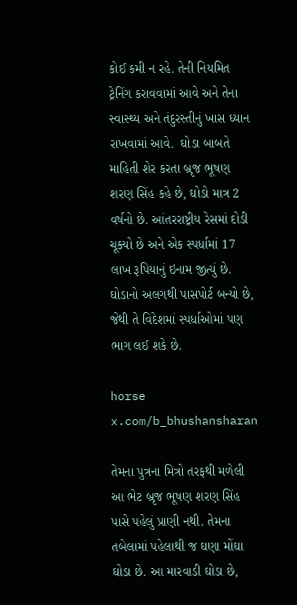કોઈ કમી ન રહે. તેની નિયમિત ટ્રેનિંગ કરાવવામાં આવે અને તેના સ્વાસ્થ્ય અને તંદુરસ્તીનું ખાસ ધ્યાન રાખવામાં આવે.  ઘોડા બાબતે માહિતી શેર કરતા બ્રૃજ ભૂષણ શરણ સિંહ કહે છે, ઘોડો માત્ર 2 વર્ષનો છે. આંતરરાષ્ટ્રીય રેસમાં દોડી ચૂક્યો છે અને એક સ્પર્ધામાં 17 લાખ રૂપિયાનું ઇનામ જીત્યું છે. ઘોડાનો અલગથી પાસપોર્ટ બન્યો છે, જેથી તે વિદેશમાં સ્પર્ધાઓમાં પણ ભાગ લઈ શકે છે.

horse
x.com/b_bhushansharan

તેમના પુત્રના મિત્રો તરફથી મળેલી આ ભેટ બ્રૃજ ભૂષણ શરણ સિંહ પાસે પહેલું પ્રાણી નથી. તેમના તબેલામાં પહેલાથી જ ઘણા મોંઘા ઘોડા છે. આ મારવાડી ઘોડા છે,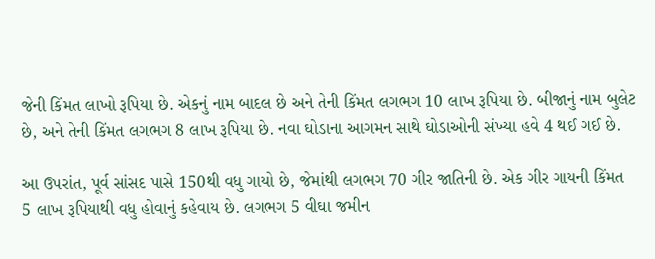જેની કિંમત લાખો રૂપિયા છે. એકનું નામ બાદલ છે અને તેની કિંમત લગભગ 10 લાખ રૂપિયા છે. બીજાનું નામ બુલેટ છે, અને તેની કિંમત લગભગ 8 લાખ રૂપિયા છે. નવા ઘોડાના આગમન સાથે ઘોડાઓની સંખ્યા હવે 4 થઈ ગઈ છે.

આ ઉપરાંત, પૂર્વ સાંસદ પાસે 150થી વધુ ગાયો છે, જેમાંથી લગભગ 70 ગીર જાતિની છે. એક ગીર ગાયની કિંમત 5 લાખ રૂપિયાથી વધુ હોવાનું કહેવાય છે. લગભગ 5 વીઘા જમીન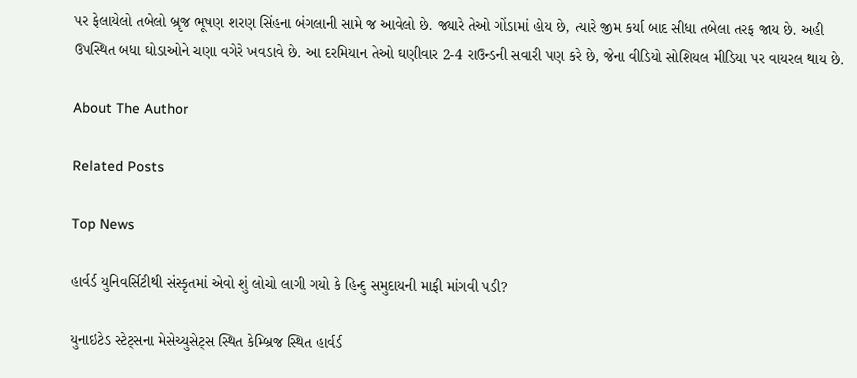પર ફેલાયેલો તબેલો બ્રૃજ ભૂષણ શરણ સિંહના બંગલાની સામે જ આવેલો છે. જ્યારે તેઓ ગોંડામાં હોય છે, ત્યારે જીમ કર્યા બાદ સીધા તબેલા તરફ જાય છે. અહી ઉપસ્થિત બધા ઘોડાઓને ચણા વગેરે ખવડાવે છે. આ દરમિયાન તેઓ ઘણીવાર 2-4 રાઉન્ડની સવારી પણ કરે છે, જેના વીડિયો સોશિયલ મીડિયા પર વાયરલ થાય છે.

About The Author

Related Posts

Top News

હાર્વર્ડ યુનિવર્સિટીથી સંસ્કૃતમાં એવો શું લોચો લાગી ગયો કે હિન્દુ સમુદાયની માફી માંગવી પડી?

યુનાઇટેડ સ્ટેટ્સના મેસેચ્યુસેટ્સ સ્થિત કેમ્બ્રિજ સ્થિત હાર્વર્ડ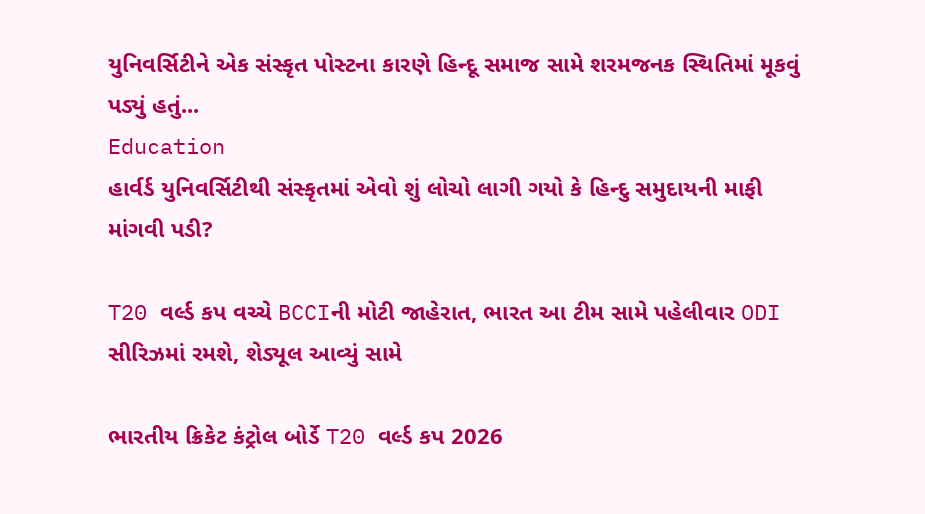યુનિવર્સિટીને એક સંસ્કૃત પોસ્ટના કારણે હિન્દૂ સમાજ સામે શરમજનક સ્થિતિમાં મૂકવું પડ્યું હતું...
Education
હાર્વર્ડ યુનિવર્સિટીથી સંસ્કૃતમાં એવો શું લોચો લાગી ગયો કે હિન્દુ સમુદાયની માફી માંગવી પડી?

T20 વર્લ્ડ કપ વચ્ચે BCCIની મોટી જાહેરાત, ભારત આ ટીમ સામે પહેલીવાર ODI સીરિઝમાં રમશે, શેડ્યૂલ આવ્યું સામે

ભારતીય ક્રિકેટ કંટ્રોલ બોર્ડે T20 વર્લ્ડ કપ 2026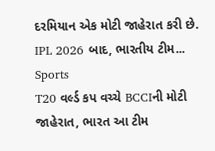દરમિયાન એક મોટી જાહેરાત કરી છે. IPL 2026 બાદ, ભારતીય ટીમ...
Sports
T20 વર્લ્ડ કપ વચ્ચે BCCIની મોટી જાહેરાત, ભારત આ ટીમ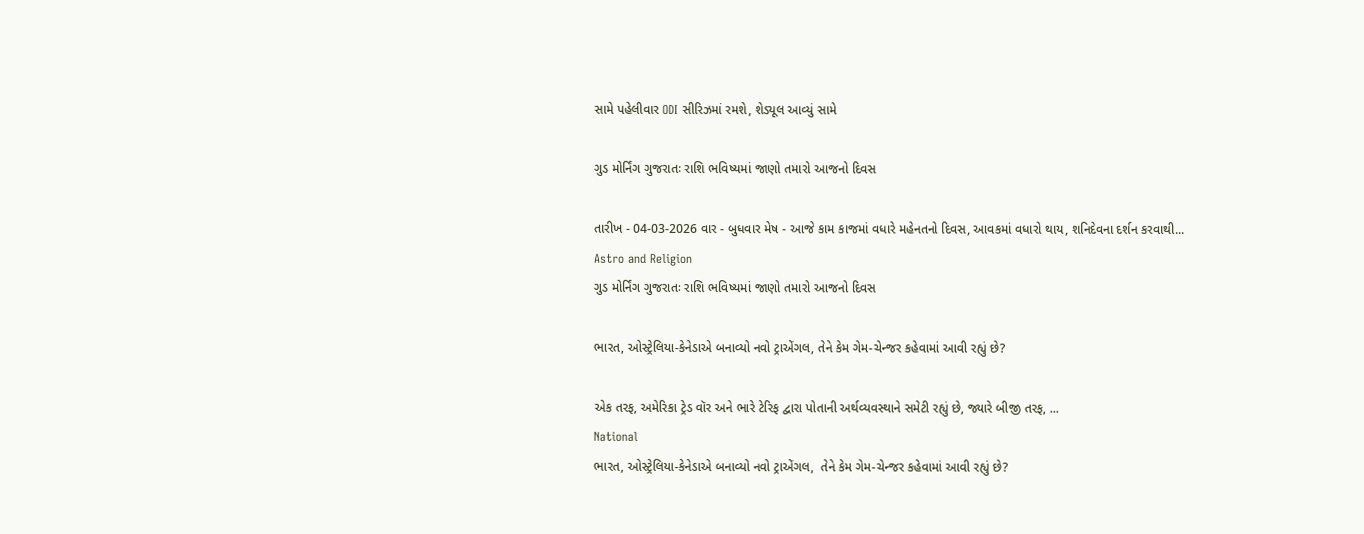સામે પહેલીવાર ODI સીરિઝમાં રમશે, શેડ્યૂલ આવ્યું સામે

ગુડ મોર્નિંગ ગુજરાતઃ રાશિ ભવિષ્યમાં જાણો તમારો આજનો દિવસ

તારીખ - 04-03-2026 વાર - બુધવાર મેષ - આજે કામ કાજમાં વધારે મહેનતનો દિવસ, આવકમાં વધારો થાય, શનિદેવના દર્શન કરવાથી...
Astro and Religion
ગુડ મોર્નિંગ ગુજરાતઃ રાશિ ભવિષ્યમાં જાણો તમારો આજનો દિવસ

ભારત, ઓસ્ટ્રેલિયા-કેનેડાએ બનાવ્યો નવો ટ્રાએંગલ, તેને કેમ ગેમ-ચેન્જર કહેવામાં આવી રહ્યું છે?

એક તરફ, અમેરિકા ટ્રેડ વૉર અને ભારે ટેરિફ દ્વારા પોતાની અર્થવ્યવસ્થાને સમેટી રહ્યું છે, જ્યારે બીજી તરફ, ...
National
ભારત, ઓસ્ટ્રેલિયા-કેનેડાએ બનાવ્યો નવો ટ્રાએંગલ,  તેને કેમ ગેમ-ચેન્જર કહેવામાં આવી રહ્યું છે?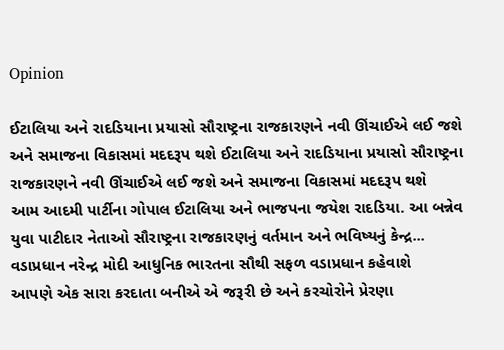Opinion

ઈટાલિયા અને રાદડિયાના પ્રયાસો સૌરાષ્ટ્રના રાજકારણને નવી ઊંચાઈએ લઈ જશે અને સમાજના વિકાસમાં મદદરૂપ થશે ઈટાલિયા અને રાદડિયાના પ્રયાસો સૌરાષ્ટ્રના રાજકારણને નવી ઊંચાઈએ લઈ જશે અને સમાજના વિકાસમાં મદદરૂપ થશે
આમ આદમી પાર્ટીના ગોપાલ ઈટાલિયા અને ભાજપના જયેશ રાદડિયા. આ બન્નેવ યુવા પાટીદાર નેતાઓ સૌરાષ્ટ્રના રાજકારણનું વર્તમાન અને ભવિષ્યનું કેન્દ્ર...
વડાપ્રધાન નરેન્દ્ર મોદી આધુનિક ભારતના સૌથી સફળ વડાપ્રધાન કહેવાશે
આપણે એક સારા કરદાતા બનીએ એ જરૂરી છે અને કરચોરોને પ્રેરણા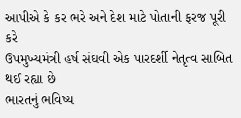આપીએ કે કર ભરે અને દેશ માટે પોતાની ફરજ પૂરી કરે
ઉપમુખ્યમંત્રી હર્ષ સંઘવી એક પારદર્શી નેતૃત્વ સાબિત થઈ રહ્યા છે
ભારતનું ભવિષ્ય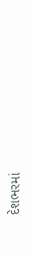દેશભરમાં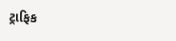ટ્રાફિક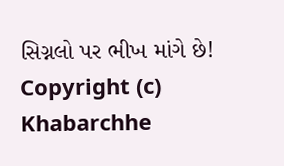સિગ્નલો પર ભીખ માંગે છે!
Copyright (c) Khabarchhe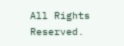All Rights Reserved.